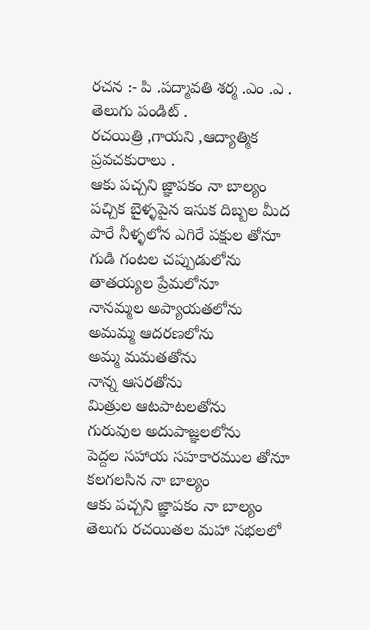రచన :- పి .పద్మావతి శర్మ .ఎం .ఎ . తెలుగు పండిట్ .
రచయిత్రి ,గాయని ,ఆద్యాత్మిక ప్రవచకురాలు .
ఆకు పచ్చని జ్ఞాపకం నా బాల్యం
పచ్చిక బైళ్ళపైన ఇసుక దిబ్బల మీద
పారే నీళ్ళలోన ఎగిరే పక్షుల తోనూ
గుడి గంటల చప్పుడులోను
తాతయ్యల ప్రేమలోనూ
నానమ్మల అప్యాయతలోను
అమమ్మ ఆదరణలోను
అమ్మ మమతతోను
నాన్న ఆసరతోను
మిత్రుల ఆటపాటలతోను
గురువుల అదుపాజ్ఞలలోను
పెద్దల సహాయ సహకారముల తోనూ
కలగలసిన నా బాల్యం
ఆకు పచ్చని జ్ఞాపకం నా బాల్యం
తెలుగు రచయితల మహా సభలలో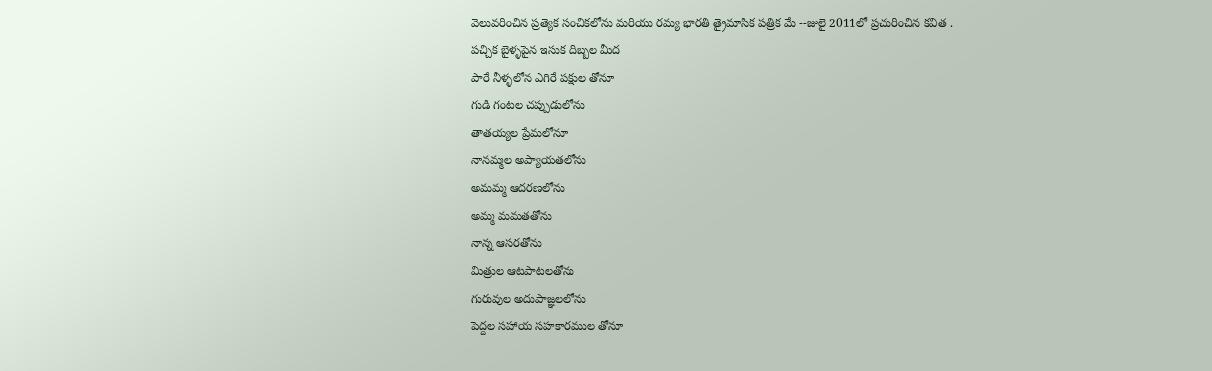వెలువరించిన ప్రత్యెక సంచికలోను మరియు రమ్య భారతి త్రైమాసిక పత్రిక మే --జులై 2011లో ప్రచురించిన కవిత .
పచ్చిక బైళ్ళపైన ఇసుక దిబ్బల మీద
పారే నీళ్ళలోన ఎగిరే పక్షుల తోనూ
గుడి గంటల చప్పుడులోను
తాతయ్యల ప్రేమలోనూ
నానమ్మల అప్యాయతలోను
అమమ్మ ఆదరణలోను
అమ్మ మమతతోను
నాన్న ఆసరతోను
మిత్రుల ఆటపాటలతోను
గురువుల అదుపాజ్ఞలలోను
పెద్దల సహాయ సహకారముల తోనూ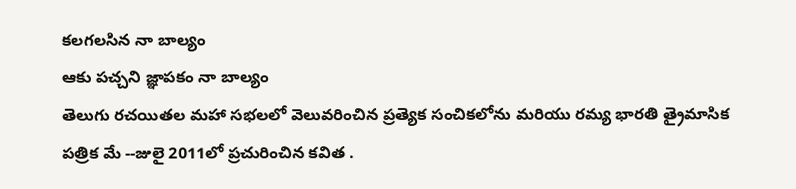కలగలసిన నా బాల్యం
ఆకు పచ్చని జ్ఞాపకం నా బాల్యం
తెలుగు రచయితల మహా సభలలో వెలువరించిన ప్రత్యెక సంచికలోను మరియు రమ్య భారతి త్రైమాసిక పత్రిక మే --జులై 2011లో ప్రచురించిన కవిత .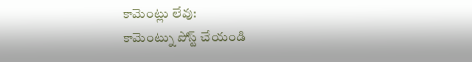కామెంట్లు లేవు:
కామెంట్ను పోస్ట్ చేయండి